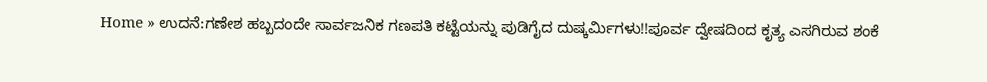Home » ಉದನೆ:ಗಣೇಶ ಹಬ್ಬದಂದೇ ಸಾರ್ವಜನಿಕ ಗಣಪತಿ ಕಟ್ಟೆಯನ್ನು ಪುಡಿಗೈದ ದುಷ್ಕರ್ಮಿಗಳು!!ಪೂರ್ವ ದ್ವೇಷದಿಂದ ಕೃತ್ಯ ಎಸಗಿರುವ ಶಂಕೆ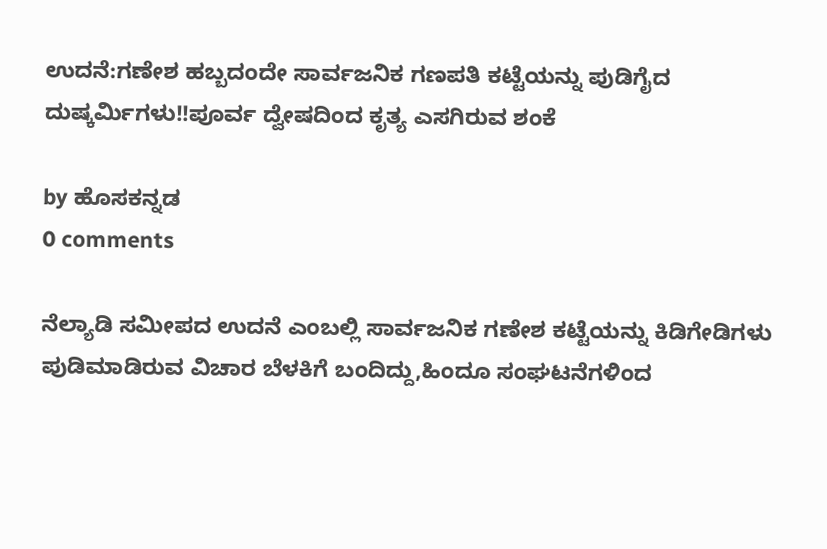ಉದನೆ:ಗಣೇಶ ಹಬ್ಬದಂದೇ ಸಾರ್ವಜನಿಕ ಗಣಪತಿ ಕಟ್ಟೆಯನ್ನು ಪುಡಿಗೈದ ದುಷ್ಕರ್ಮಿಗಳು!!ಪೂರ್ವ ದ್ವೇಷದಿಂದ ಕೃತ್ಯ ಎಸಗಿರುವ ಶಂಕೆ

by ಹೊಸಕನ್ನಡ
0 comments

ನೆಲ್ಯಾಡಿ ಸಮೀಪದ ಉದನೆ ಎಂಬಲ್ಲಿ ಸಾರ್ವಜನಿಕ ಗಣೇಶ ಕಟ್ಟೆಯನ್ನು ಕಿಡಿಗೇಡಿಗಳು ಪುಡಿಮಾಡಿರುವ ವಿಚಾರ ಬೆಳಕಿಗೆ ಬಂದಿದ್ದು,ಹಿಂದೂ ಸಂಘಟನೆಗಳಿಂದ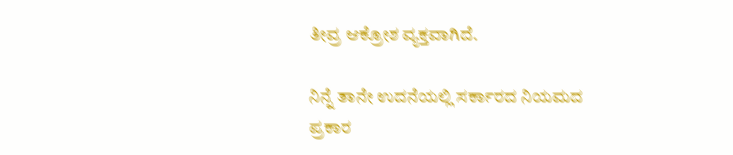ತೀವ್ರ ಆಕ್ರೋಶ ವ್ಯಕ್ತವಾಗಿದೆ.

ನಿನ್ನೆ ತಾನೇ ಉದನೆಯಲ್ಲಿ ಸರ್ಕಾರದ ನಿಯಮದ ಪ್ರಕಾರ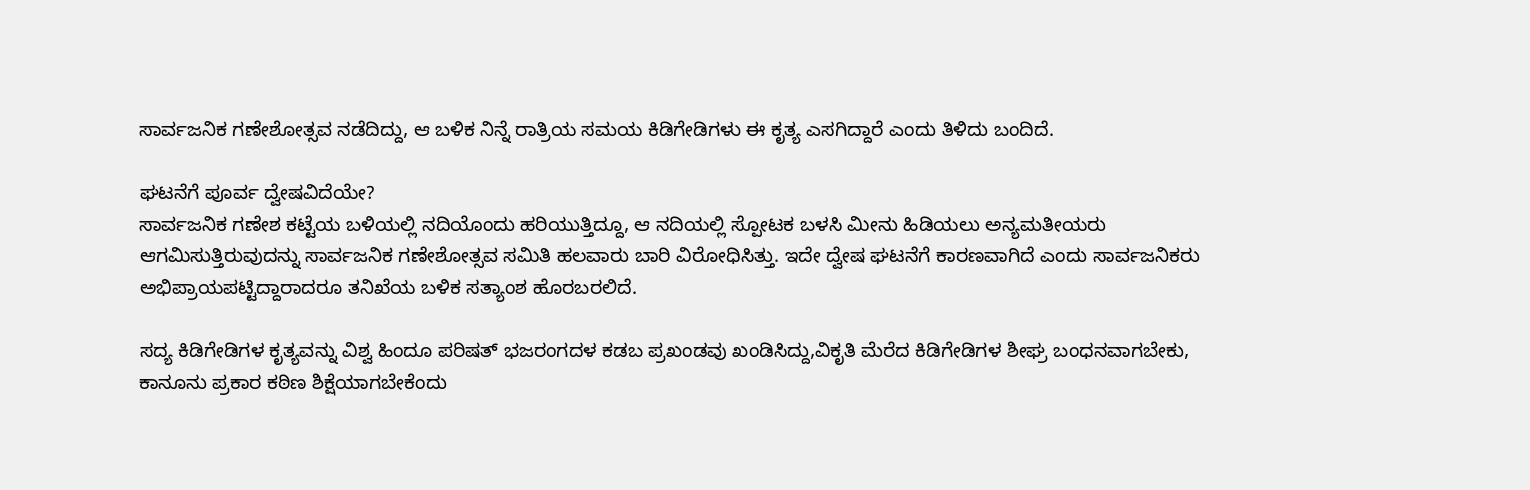ಸಾರ್ವಜನಿಕ ಗಣೇಶೋತ್ಸವ ನಡೆದಿದ್ದು, ಆ ಬಳಿಕ ನಿನ್ನೆ ರಾತ್ರಿಯ ಸಮಯ ಕಿಡಿಗೇಡಿಗಳು ಈ ಕೃತ್ಯ ಎಸಗಿದ್ದಾರೆ ಎಂದು ತಿಳಿದು ಬಂದಿದೆ.

ಘಟನೆಗೆ ಪೂರ್ವ ದ್ವೇಷವಿದೆಯೇ?
ಸಾರ್ವಜನಿಕ ಗಣೇಶ ಕಟ್ಟೆಯ ಬಳಿಯಲ್ಲಿ ನದಿಯೊಂದು ಹರಿಯುತ್ತಿದ್ದೂ, ಆ ನದಿಯಲ್ಲಿ ಸ್ಪೋಟಕ ಬಳಸಿ ಮೀನು ಹಿಡಿಯಲು ಅನ್ಯಮತೀಯರು ಆಗಮಿಸುತ್ತಿರುವುದನ್ನು ಸಾರ್ವಜನಿಕ ಗಣೇಶೋತ್ಸವ ಸಮಿತಿ ಹಲವಾರು ಬಾರಿ ವಿರೋಧಿಸಿತ್ತು. ಇದೇ ದ್ವೇಷ ಘಟನೆಗೆ ಕಾರಣವಾಗಿದೆ ಎಂದು ಸಾರ್ವಜನಿಕರು ಅಭಿಪ್ರಾಯಪಟ್ಟಿದ್ದಾರಾದರೂ ತನಿಖೆಯ ಬಳಿಕ ಸತ್ಯಾಂಶ ಹೊರಬರಲಿದೆ.

ಸದ್ಯ ಕಿಡಿಗೇಡಿಗಳ ಕೃತ್ಯವನ್ನು ವಿಶ್ವ ಹಿಂದೂ ಪರಿಷತ್ ಭಜರಂಗದಳ ಕಡಬ ಪ್ರಖಂಡವು ಖಂಡಿಸಿದ್ದು,ವಿಕೃತಿ ಮೆರೆದ ಕಿಡಿಗೇಡಿಗಳ ಶೀಘ್ರ ಬಂಧನವಾಗಬೇಕು, ಕಾನೂನು ಪ್ರಕಾರ ಕಠಿಣ ಶಿಕ್ಷೆಯಾಗಬೇಕೆಂದು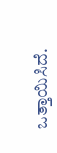ಒತ್ತಾಯಿಸಿದೆ.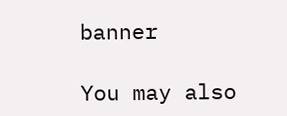banner

You may also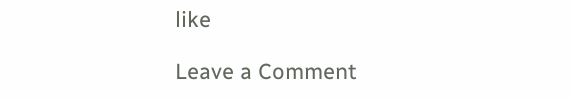like

Leave a Comment